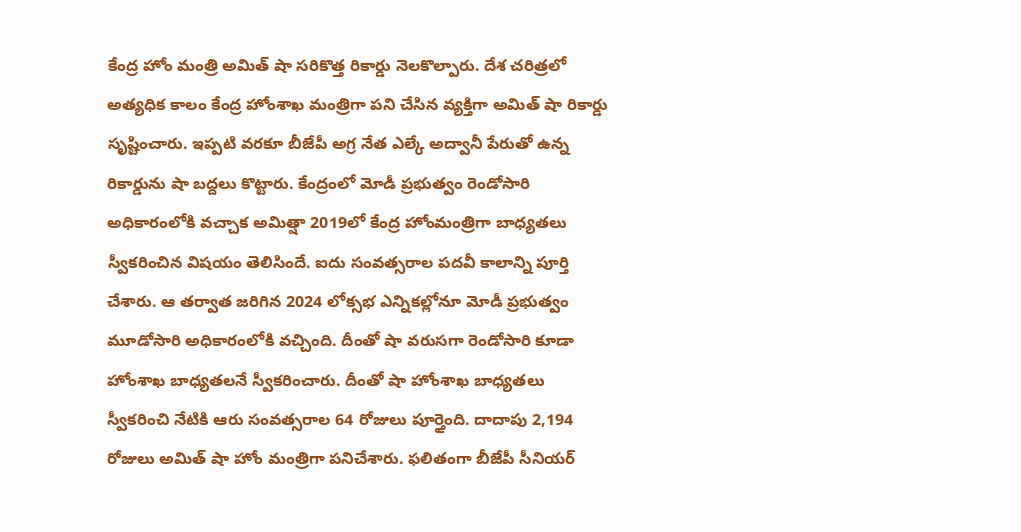కేంద్ర హోం మంత్రి అమిత్ షా సరికొత్త రికార్డు నెలకొల్పారు. దేశ చరిత్రలో అత్యధిక కాలం కేంద్ర హోంశాఖ మంత్రిగా పని చేసిన వ్యక్తిగా అమిత్ షా రికార్డు సృష్టించారు. ఇప్పటి వరకూ బీజేపీ అగ్ర నేత ఎల్కే అద్వానీ పేరుతో ఉన్న రికార్డును షా బద్దలు కొట్టారు. కేంద్రంలో మోడీ ప్రభుత్వం రెండోసారి అధికారంలోకి వచ్చాక అమిత్షా 2019లో కేంద్ర హోంమంత్రిగా బాధ్యతలు స్వీకరించిన విషయం తెలిసిందే. ఐదు సంవత్సరాల పదవీ కాలాన్ని పూర్తి చేశారు. ఆ తర్వాత జరిగిన 2024 లోక్సభ ఎన్నికల్లోనూ మోడీ ప్రభుత్వం మూడోసారి అధికారంలోకి వచ్చింది. దీంతో షా వరుసగా రెండోసారి కూడా హోంశాఖ బాధ్యతలనే స్వీకరించారు. దీంతో షా హోంశాఖ బాధ్యతలు స్వీకరించి నేటికి ఆరు సంవత్సరాల 64 రోజులు పూర్తైంది. దాదాపు 2,194 రోజులు అమిత్ షా హోం మంత్రిగా పనిచేశారు. ఫలితంగా బీజేపీ సీనియర్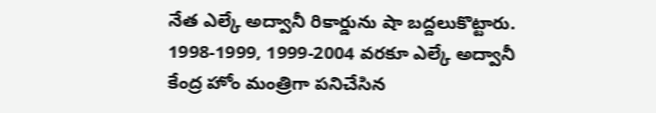నేత ఎల్కే అద్వానీ రికార్డును షా బద్దలుకొట్టారు. 1998-1999, 1999-2004 వరకూ ఎల్కే అద్వానీ కేంద్ర హోం మంత్రిగా పనిచేసిన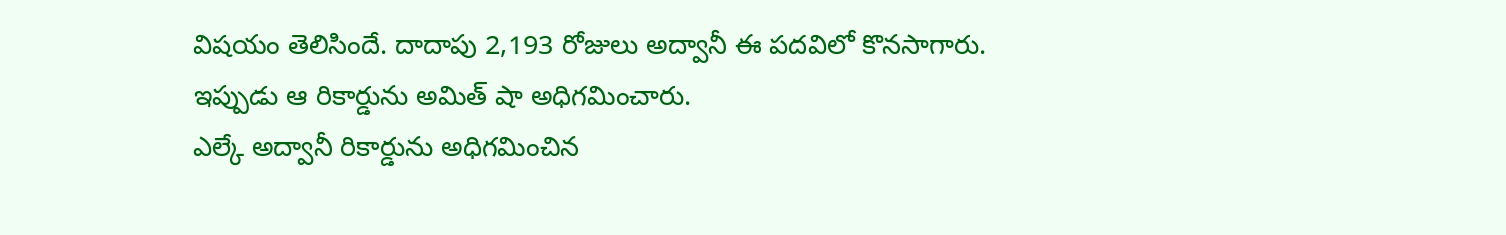విషయం తెలిసిందే. దాదాపు 2,193 రోజులు అద్వానీ ఈ పదవిలో కొనసాగారు. ఇప్పుడు ఆ రికార్డును అమిత్ షా అధిగమించారు.
ఎల్కే అద్వానీ రికార్డును అధిగమించిన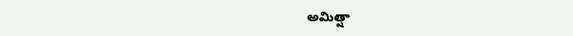అమిత్షా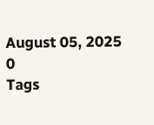August 05, 2025
0
Tags